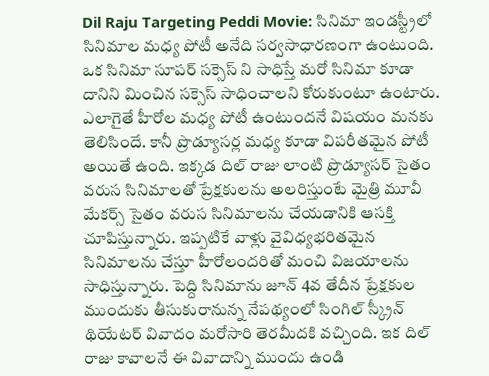Dil Raju Targeting Peddi Movie: సినిమా ఇండస్ట్రీలో సినిమాల మధ్య పోటీ అనేది సర్వసాధారణంగా ఉంటుంది. ఒక సినిమా సూపర్ సక్సెస్ ని సాధిస్తే మరో సినిమా కూడా దానిని మించిన సక్సెస్ సాధించాలని కోరుకుంటూ ఉంటారు. ఎలాగైతే హీరోల మధ్య పోటీ ఉంటుందనే విషయం మనకు తెలిసిందే. కానీ ప్రొడ్యూసర్ల మధ్య కూడా విపరీతమైన పోటీ అయితే ఉంది. ఇక్కడ దిల్ రాజు లాంటి ప్రొడ్యూసర్ సైతం వరుస సినిమాలతో ప్రేక్షకులను అలరిస్తుంటే మైత్రి మూవీ మేకర్స్ సైతం వరుస సినిమాలను చేయడానికి ఆసక్తి చూపిస్తున్నారు. ఇప్పటికే వాళ్లు వైవిధ్యభరితమైన సినిమాలను చేస్తూ హీరోలందరితో మంచి విజయాలను సాధిస్తున్నారు. పెద్ది సినిమాను జూన్ 4వ తేదీన ప్రేక్షకుల ముందుకు తీసుకురానున్న నేపథ్యంలో సింగిల్ స్క్రీన్ థియేటర్ వివాదం మరోసారి తెరమీదకి వచ్చింది. ఇక దిల్ రాజు కావాలనే ఈ వివాదాన్ని ముందు ఉండి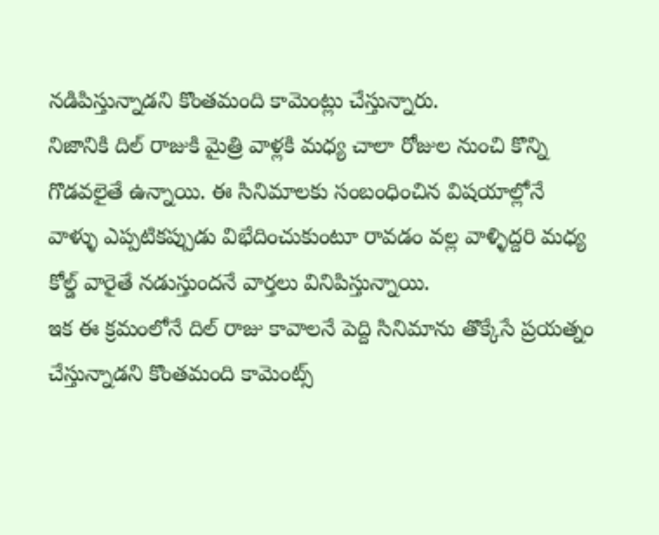నడిపిస్తున్నాడని కొంతమంది కామెంట్లు చేస్తున్నారు.
నిజానికి దిల్ రాజుకి మైత్రి వాళ్లకి మధ్య చాలా రోజుల నుంచి కొన్ని గొడవలైతే ఉన్నాయి. ఈ సినిమాలకు సంబంధించిన విషయాల్లోనే వాళ్ళు ఎప్పటికప్పుడు విభేదించుకుంటూ రావడం వల్ల వాళ్ళిద్దరి మధ్య కోల్డ్ వారైతే నడుస్తుందనే వార్తలు వినిపిస్తున్నాయి.
ఇక ఈ క్రమంలోనే దిల్ రాజు కావాలనే పెద్ది సినిమాను తొక్కేసే ప్రయత్నం చేస్తున్నాడని కొంతమంది కామెంట్స్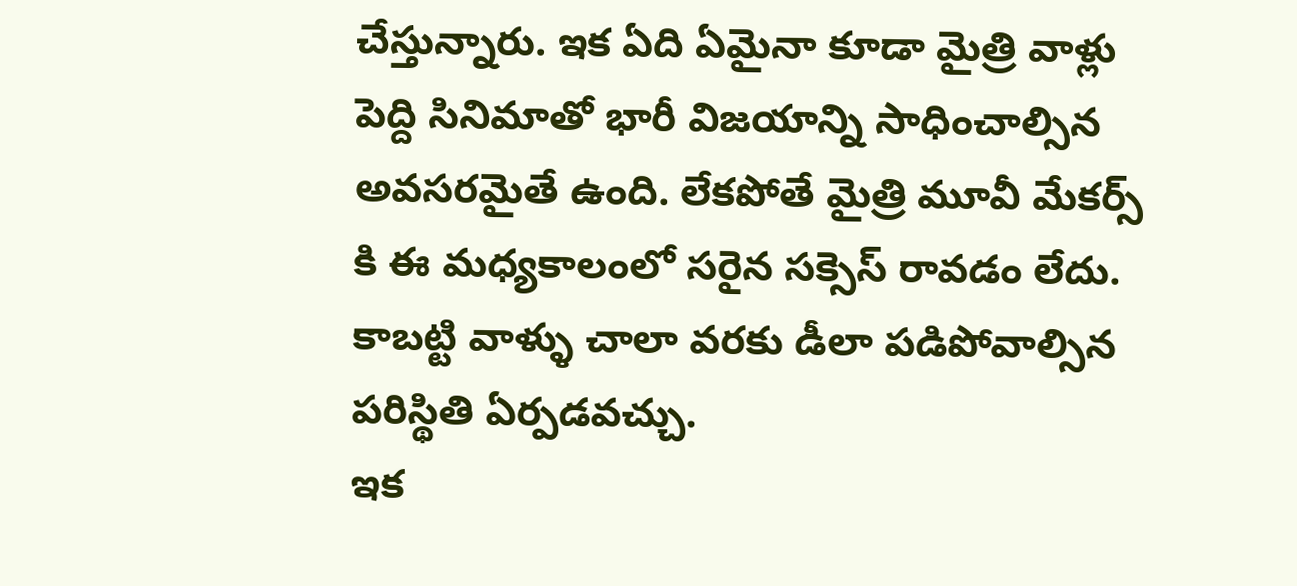చేస్తున్నారు. ఇక ఏది ఏమైనా కూడా మైత్రి వాళ్లు పెద్ది సినిమాతో భారీ విజయాన్ని సాధించాల్సిన అవసరమైతే ఉంది. లేకపోతే మైత్రి మూవీ మేకర్స్ కి ఈ మధ్యకాలంలో సరైన సక్సెస్ రావడం లేదు. కాబట్టి వాళ్ళు చాలా వరకు డీలా పడిపోవాల్సిన పరిస్థితి ఏర్పడవచ్చు.
ఇక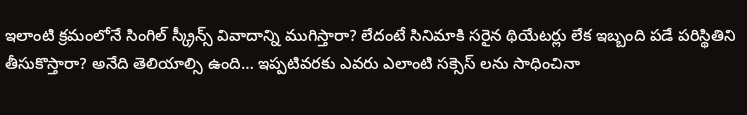ఇలాంటి క్రమంలోనే సింగిల్ స్క్రీన్స్ వివాదాన్ని ముగిస్తారా? లేదంటే సినిమాకి సరైన థియేటర్లు లేక ఇబ్బంది పడే పరిస్థితిని తీసుకొస్తారా? అనేది తెలియాల్సి ఉంది… ఇప్పటివరకు ఎవరు ఎలాంటి సక్సెస్ లను సాధించినా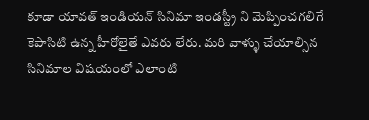కూడా యావత్ ఇండియన్ సినిమా ఇండస్ట్రీ ని మెప్పించగలిగే కెపాసిటి ఉన్న హీరోలైతే ఎవరు లేరు. మరి వాళ్ళు చేయాల్సిన సినిమాల విషయంలో ఎలాంటి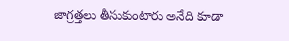జాగ్రత్తలు తీసుకుంటారు అనేది కూడా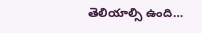తెలియాల్సి ఉంది…